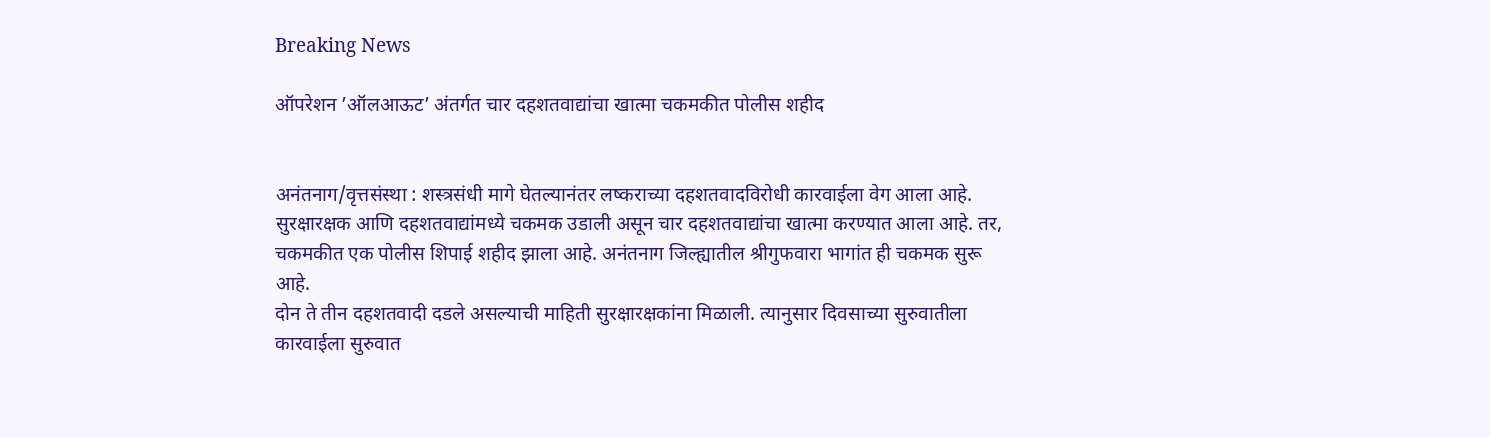Breaking News

ऑपरेशन ’ऑलआऊट’ अंतर्गत चार दहशतवाद्यांचा खात्मा चकमकीत पोलीस शहीद


अनंतनाग/वृत्तसंस्था : शस्त्रसंधी मागे घेतल्यानंतर लष्कराच्या दहशतवादविरोधी कारवाईला वेग आला आहे. सुरक्षारक्षक आणि दहशतवाद्यांमध्ये चकमक उडाली असून चार दहशतवाद्यांचा खात्मा करण्यात आला आहे. तर, चकमकीत एक पोलीस शिपाई शहीद झाला आहे. अनंतनाग जिल्ह्यातील श्रीगुफवारा भागांत ही चकमक सुरू आहे.
दोन ते तीन दहशतवादी दडले असल्याची माहिती सुरक्षारक्षकांना मिळाली. त्यानुसार दिवसाच्या सुरुवातीला कारवाईला सुरुवात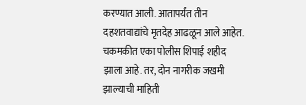करण्यात आली. आतापर्यंत तीन दहशतवाद्यांचे मृतदेह आढळून आले आहेत. चकमकीत एका पोलीस शिपाई शहीद झाला आहे. तर, दोन नागरीक जखमी झाल्याची माहिती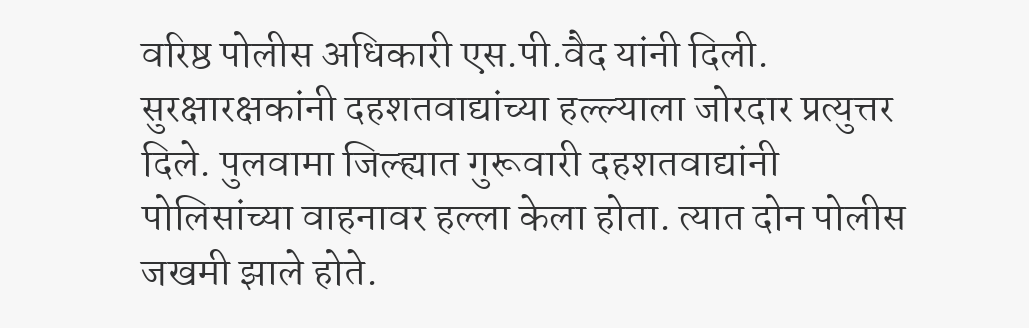वरिष्ठ पोलीस अधिकारी एस.पी.वैद यांनी दिली.
सुरक्षारक्षकांनी दहशतवाद्यांच्या हल्ल्याला जोरदार प्रत्युत्तर दिले. पुलवामा जिल्ह्यात गुरूवारी दहशतवाद्यांनी पोलिसांच्या वाहनावर हल्ला केला होता. त्यात दोन पोलीस जखमी झाले होते.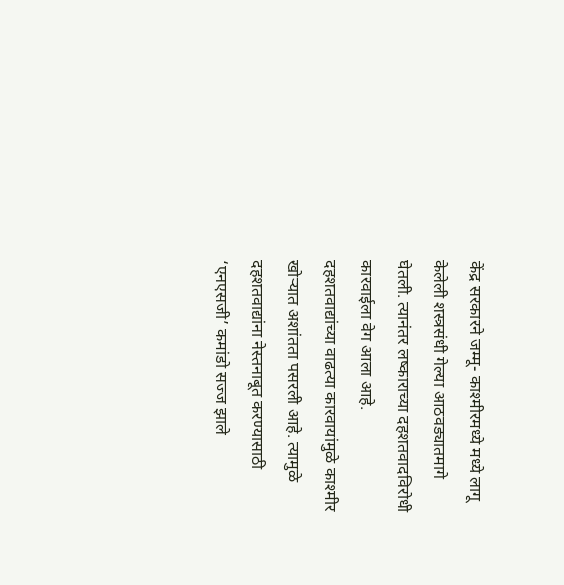केंद्र सरकारने जम्मू- काश्मीरमध्ये मध्ये लागू केलेली शस्त्रसंधी गेल्या आठवड्यातमागे घेतली. त्यानंतर लष्काराच्या दहशतवादविरोधी कारवाईला वेग आला आहे.
दहशतवाद्यांच्या वाढत्या कारवायांमुळे काश्मीर खोर्‍यात अशांतता पसरली आहे. त्यामुळे दहशतवाद्यांना नेस्तनाबूत करण्यासाठी ‘एनएसजी’ कमांडो सज्ज झाले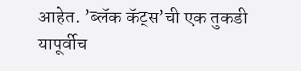आहेत. ’ब्लॅक कॅट्स’ची एक तुकडी यापूर्वीच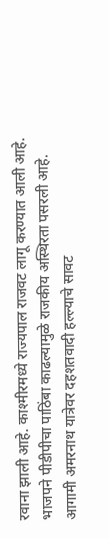रवाना झाली आहे. काश्मीरमध्ये राज्यपाल राजवट लागू करण्यात आली आहे. भाजपने पीडीपीचा पाठिंबा काढल्यामुळे राजकीय अस्थिरता पसरली आहे. आगामी अमरनाथ यात्रेवर दहशतवादी हल्ल्याचे सावट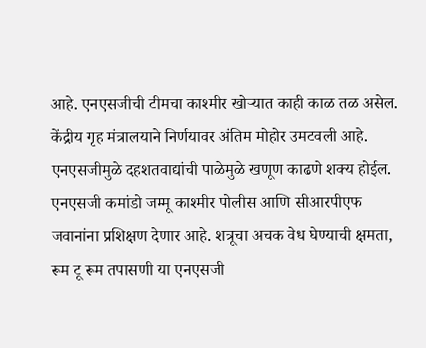आहे. एनएसजीची टीमचा काश्मीर खोर्‍यात काही काळ तळ असेल. केंद्रीय गृह मंत्रालयाने निर्णयावर अंतिम मोहोर उमटवली आहे. एनएसजीमुळे दहशतवाद्यांची पाळेमुळे खणूण काढणे शक्य होईल. एनएसजी कमांडो जम्मू काश्मीर पोलीस आणि सीआरपीएफ जवानांना प्रशिक्षण देणार आहे. शत्रूचा अचक वेध घेण्याची क्षमता, रूम टू रूम तपासणी या एनएसजी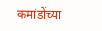कमांडोंच्या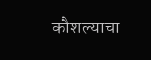कौशल्याचा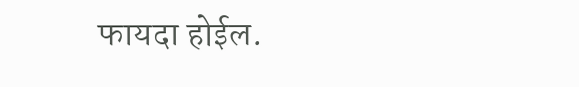फायदा होईल.